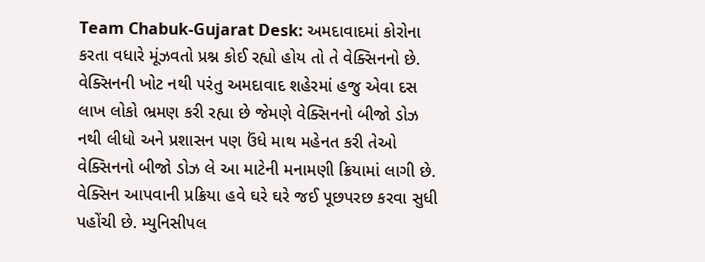Team Chabuk-Gujarat Desk: અમદાવાદમાં કોરોના કરતા વધારે મૂંઝવતો પ્રશ્ન કોઈ રહ્યો હોય તો તે વેક્સિનનો છે. વેક્સિનની ખોટ નથી પરંતુ અમદાવાદ શહેરમાં હજુ એવા દસ લાખ લોકો ભ્રમણ કરી રહ્યા છે જેમણે વેક્સિનનો બીજો ડોઝ નથી લીધો અને પ્રશાસન પણ ઉંધે માથ મહેનત કરી તેઓ વેક્સિનનો બીજો ડોઝ લે આ માટેની મનામણી ક્રિયામાં લાગી છે.
વેક્સિન આપવાની પ્રક્રિયા હવે ઘરે ઘરે જઈ પૂછપરછ કરવા સુધી પહોંચી છે. મ્યુનિસીપલ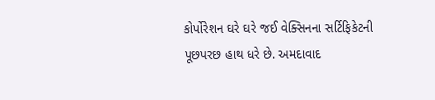કોર્પોરેશન ઘરે ઘરે જઈ વેક્સિનના સર્ટિફિકેટની પૂછપરછ હાથ ધરે છે. અમદાવાદ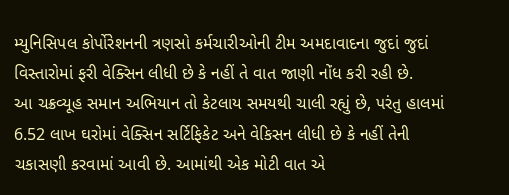મ્યુનિસિપલ કોર્પોરેશનની ત્રણસો કર્મચારીઓની ટીમ અમદાવાદના જુદાં જુદાં વિસ્તારોમાં ફરી વેક્સિન લીધી છે કે નહીં તે વાત જાણી નોંધ કરી રહી છે.
આ ચક્રવ્યૂહ સમાન અભિયાન તો કેટલાય સમયથી ચાલી રહ્યું છે, પરંતુ હાલમાં 6.52 લાખ ઘરોમાં વેક્સિન સર્ટિફિકેટ અને વેકિસન લીધી છે કે નહીં તેની ચકાસણી કરવામાં આવી છે. આમાંથી એક મોટી વાત એ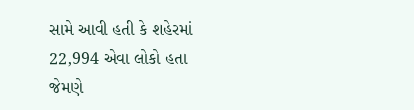સામે આવી હતી કે શહેરમાં 22,994 એવા લોકો હતા જેમણે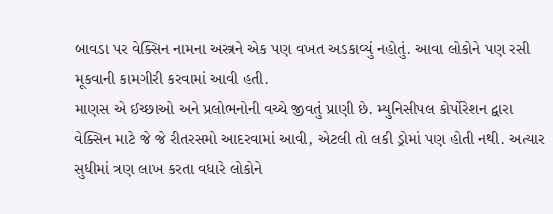બાવડા પર વેક્સિન નામના અસ્ત્રને એક પણ વખત અડકાવ્યું નહોતું. આવા લોકોને પણ રસી મૂકવાની કામગીરી કરવામાં આવી હતી.
માણસ એ ઈચ્છાઓ અને પ્રલોભનોની વચ્ચે જીવતું પ્રાણી છે. મ્યુનિસીપલ કોર્પોરેશન દ્વારા વેક્સિન માટે જે જે રીતરસમો આદરવામાં આવી, એટલી તો લકી ડ્રોમાં પણ હોતી નથી. અત્યાર સુધીમાં ત્રણ લાખ કરતા વધારે લોકોને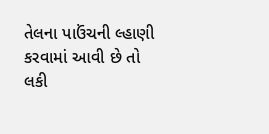તેલના પાઉંચની લ્હાણી કરવામાં આવી છે તો લકી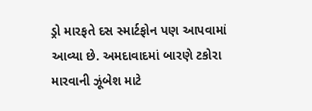ડ્રો મારફતે દસ સ્માર્ટફોન પણ આપવામાં આવ્યા છે. અમદાવાદમાં બારણે ટકોરા મારવાની ઝૂંબેશ માટે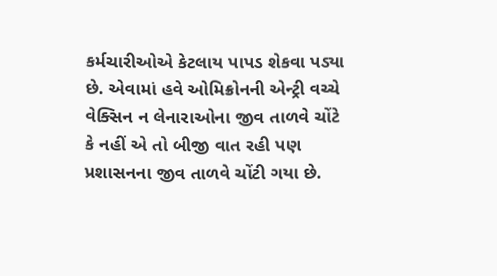કર્મચારીઓએ કેટલાય પાપડ શેકવા પડ્યા છે. એવામાં હવે ઓમિક્રોનની એન્ટ્રી વચ્ચે વેક્સિન ન લેનારાઓના જીવ તાળવે ચોંટે કે નહીં એ તો બીજી વાત રહી પણ પ્રશાસનના જીવ તાળવે ચોંટી ગયા છે.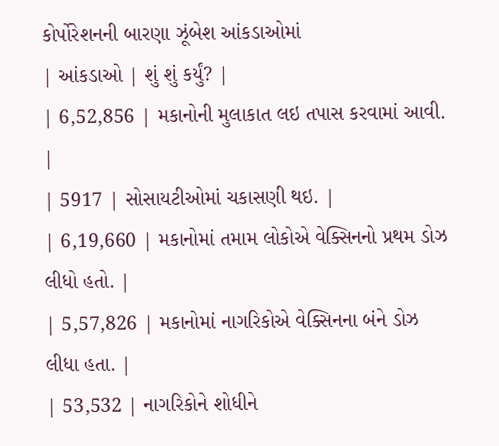કોર્પોરેશનની બારણા ઝૂંબેશ આંકડાઓમાં
| આંકડાઓ | શું શું કર્યું? |
| 6,52,856 | મકાનોની મુલાકાત લઇ તપાસ કરવામાં આવી. |
| 5917 | સોસાયટીઓમાં ચકાસણી થઇ. |
| 6,19,660 | મકાનોમાં તમામ લોકોએ વેક્સિનનો પ્રથમ ડોઝ લીધો હતો. |
| 5,57,826 | મકાનોમાં નાગરિકોએ વેક્સિનના બંને ડોઝ લીધા હતા. |
| 53,532 | નાગરિકોને શોધીને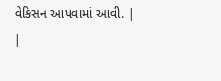વેકિસન આપવામાં આવી. |
|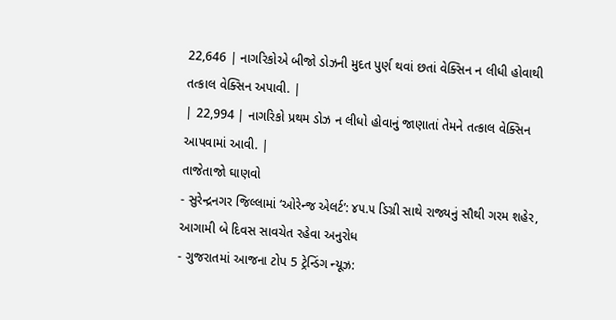22,646 | નાગરિકોએ બીજો ડોઝની મુદત પુર્ણ થવાં છતાં વેક્સિન ન લીધી હોવાથી તત્કાલ વેક્સિન અપાવી. |
| 22,994 | નાગરિકો પ્રથમ ડોઝ ન લીધો હોવાનું જાણાતાં તેમને તત્કાલ વેક્સિન આપવામાં આવી. |
તાજેતાજો ઘાણવો
- સુરેન્દ્રનગર જિલ્લામાં ‘ઓરેન્જ એલર્ટ’: ૪૫.૫ ડિગ્રી સાથે રાજ્યનું સૌથી ગરમ શહેર, આગામી બે દિવસ સાવચેત રહેવા અનુરોધ
- ગુજરાતમાં આજના ટોપ 5 ટ્રેન્ડિંગ ન્યૂઝ: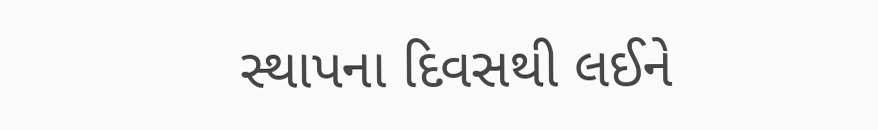સ્થાપના દિવસથી લઈને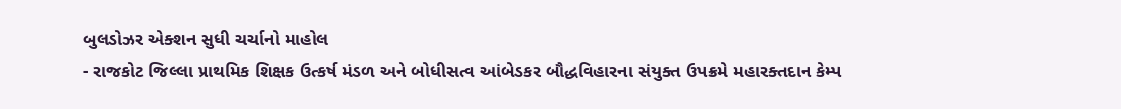બુલડોઝર એક્શન સુધી ચર્ચાનો માહોલ
- રાજકોટ જિલ્લા પ્રાથમિક શિક્ષક ઉત્કર્ષ મંડળ અને બોધીસત્વ આંબેડકર બૌદ્ધવિહારના સંયુક્ત ઉપક્રમે મહારક્તદાન કેમ્પ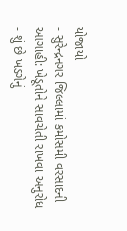યોજાયો
- સુરેન્દ્રનગર જિલ્લામાં કમોસમી વરસાદની આગાહી: ખેડૂતોને સાવચેતી રાખવા અનુરોધ
- શું છે ખડગેનું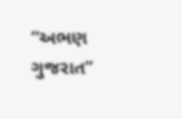“અભણ ગુજરાત”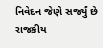નિવેદન જેણે સર્જ્યું છે રાજકીય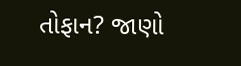તોફાન? જાણો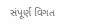સંપૂર્ણ વિગત